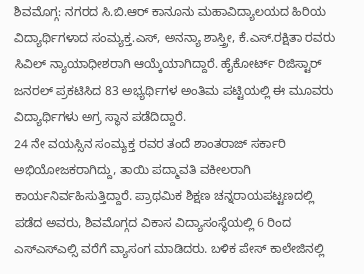ಶಿವಮೊಗ್ಗ: ನಗರದ ಸಿ.ಬಿ.ಆರ್ ಕಾನೂನು ಮಹಾವಿದ್ಯಾಲಯದ ಹಿರಿಯ ವಿದ್ಯಾರ್ಥಿಗಳಾದ ಸಂಮ್ಯಕ್ತ.ಎಸ್, ಅನನ್ಯಾ ಶಾಸ್ತ್ರೀ, ಕೆ.ಎಸ್.ರಕ್ಷಿತಾ ರವರು ಸಿವಿಲ್ ನ್ಯಾಯಾಧೀಶರಾಗಿ ಆಯ್ಕೆಯಾಗಿದ್ದಾರೆ. ಹೈಕೋರ್ಟ್ ರಿಜಿಸ್ಟಾರ್ ಜನರಲ್ ಪ್ರಕಟಿಸಿದ 83 ಅಭ್ಯರ್ಥಿಗಳ ಅಂತಿಮ ಪಟ್ಟಿಯಲ್ಲಿ ಈ ಮೂವರು ವಿದ್ಯಾರ್ಥಿಗಳು ಅಗ್ರ ಸ್ಥಾನ ಪಡೆದಿದ್ದಾರೆ.
24 ನೇ ವಯಸ್ಸಿನ ಸಂಮ್ಯಕ್ತ ರವರ ತಂದೆ ಶಾಂತರಾಜ್ ಸರ್ಕಾರಿ ಅಭಿಯೋಜಕರಾಗಿದ್ದು, ತಾಯಿ ಪದ್ಮಾವತಿ ವಕೀಲರಾಗಿ ಕಾರ್ಯನಿರ್ವಹಿಸುತ್ತಿದ್ದಾರೆ. ಪ್ರಾಥಮಿಕ ಶಿಕ್ಷಣ ಚನ್ನರಾಯಪಟ್ಟಣದಲ್ಲಿ ಪಡೆದ ಅವರು, ಶಿವಮೊಗ್ಗದ ವಿಕಾಸ ವಿದ್ಯಾಸಂಸ್ಥೆಯಲ್ಲಿ 6 ರಿಂದ ಎಸ್ಎಸ್ಎಲ್ಸಿ ವರೆಗೆ ವ್ಯಾಸಂಗ ಮಾಡಿದರು. ಬಳಿಕ ಪೇಸ್ ಕಾಲೇಜಿನಲ್ಲಿ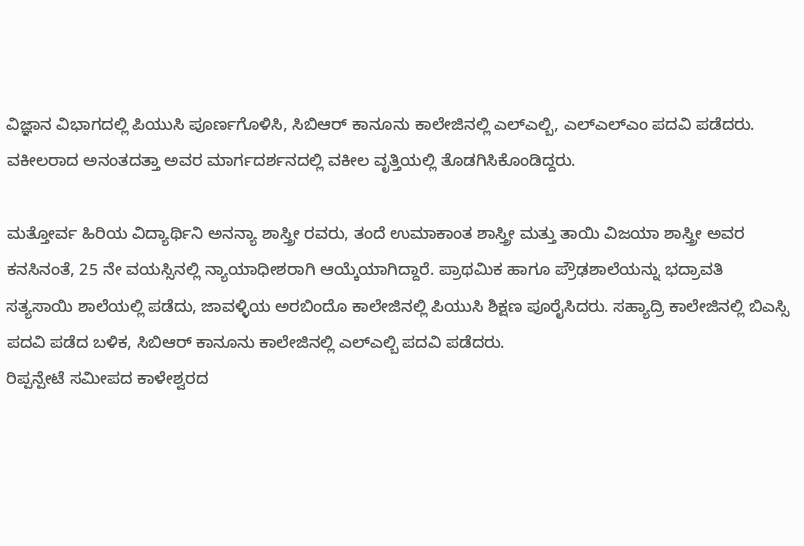ವಿಜ್ಞಾನ ವಿಭಾಗದಲ್ಲಿ ಪಿಯುಸಿ ಪೂರ್ಣಗೊಳಿಸಿ, ಸಿಬಿಆರ್ ಕಾನೂನು ಕಾಲೇಜಿನಲ್ಲಿ ಎಲ್ಎಲ್ಬಿ, ಎಲ್ಎಲ್ಎಂ ಪದವಿ ಪಡೆದರು. ವಕೀಲರಾದ ಅನಂತದತ್ತಾ ಅವರ ಮಾರ್ಗದರ್ಶನದಲ್ಲಿ ವಕೀಲ ವೃತ್ತಿಯಲ್ಲಿ ತೊಡಗಿಸಿಕೊಂಡಿದ್ದರು.

ಮತ್ತೋರ್ವ ಹಿರಿಯ ವಿದ್ಯಾರ್ಥಿನಿ ಅನನ್ಯಾ ಶಾಸ್ತ್ರೀ ರವರು, ತಂದೆ ಉಮಾಕಾಂತ ಶಾಸ್ತ್ರೀ ಮತ್ತು ತಾಯಿ ವಿಜಯಾ ಶಾಸ್ತ್ರೀ ಅವರ ಕನಸಿನಂತೆ, 25 ನೇ ವಯಸ್ಸಿನಲ್ಲಿ ನ್ಯಾಯಾಧೀಶರಾಗಿ ಆಯ್ಕೆಯಾಗಿದ್ದಾರೆ. ಪ್ರಾಥಮಿಕ ಹಾಗೂ ಪ್ರೌಢಶಾಲೆಯನ್ನು ಭದ್ರಾವತಿ ಸತ್ಯಸಾಯಿ ಶಾಲೆಯಲ್ಲಿ ಪಡೆದು, ಜಾವಳ್ಳಿಯ ಅರಬಿಂದೊ ಕಾಲೇಜಿನಲ್ಲಿ ಪಿಯುಸಿ ಶಿಕ್ಷಣ ಪೂರೈಸಿದರು. ಸಹ್ಯಾದ್ರಿ ಕಾಲೇಜಿನಲ್ಲಿ ಬಿಎಸ್ಸಿ ಪದವಿ ಪಡೆದ ಬಳಿಕ, ಸಿಬಿಆರ್ ಕಾನೂನು ಕಾಲೇಜಿನಲ್ಲಿ ಎಲ್ಎಲ್ಬಿ ಪದವಿ ಪಡೆದರು.
ರಿಪ್ಪನ್ಪೇಟೆ ಸಮೀಪದ ಕಾಳೇಶ್ವರದ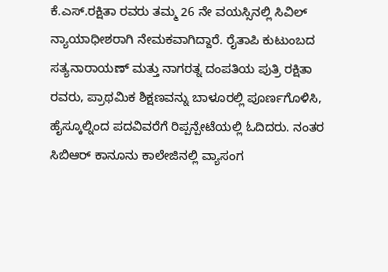ಕೆ.ಎಸ್.ರಕ್ಷಿತಾ ರವರು ತಮ್ಮ 26 ನೇ ವಯಸ್ಸಿನಲ್ಲಿ ಸಿವಿಲ್ ನ್ಯಾಯಾಧೀಶರಾಗಿ ನೇಮಕವಾಗಿದ್ದಾರೆ. ರೈತಾಪಿ ಕುಟುಂಬದ ಸತ್ಯನಾರಾಯಣ್ ಮತ್ತು ನಾಗರತ್ನ ದಂಪತಿಯ ಪುತ್ರಿ ರಕ್ಷಿತಾ ರವರು, ಪ್ರಾಥಮಿಕ ಶಿಕ್ಷಣವನ್ನು ಬಾಳೂರಲ್ಲಿ ಪೂರ್ಣಗೊಳಿಸಿ, ಹೈಸ್ಕೂಲ್ನಿಂದ ಪದವಿವರೆಗೆ ರಿಪ್ಪನ್ಪೇಟೆಯಲ್ಲಿ ಓದಿದರು. ನಂತರ ಸಿಬಿಆರ್ ಕಾನೂನು ಕಾಲೇಜಿನಲ್ಲಿ ವ್ಯಾಸಂಗ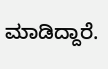ಮಾಡಿದ್ದಾರೆ.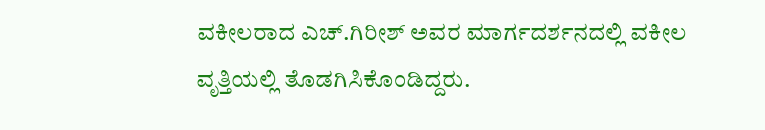ವಕೀಲರಾದ ಎಚ್.ಗಿರೀಶ್ ಅವರ ಮಾರ್ಗದರ್ಶನದಲ್ಲಿ ವಕೀಲ ವೃತ್ತಿಯಲ್ಲಿ ತೊಡಗಿಸಿಕೊಂಡಿದ್ದರು.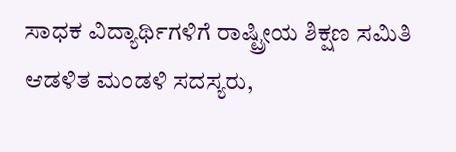ಸಾಧಕ ವಿದ್ಯಾರ್ಥಿಗಳಿಗೆ ರಾಷ್ಟ್ರೀಯ ಶಿಕ್ಷಣ ಸಮಿತಿ ಆಡಳಿತ ಮಂಡಳಿ ಸದಸ್ಯರು,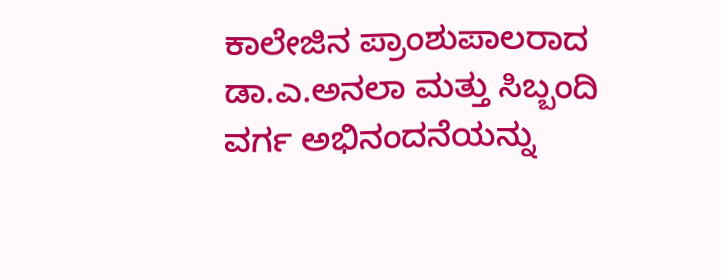ಕಾಲೇಜಿನ ಪ್ರಾಂಶುಪಾಲರಾದ ಡಾ.ಎ.ಅನಲಾ ಮತ್ತು ಸಿಬ್ಬಂದಿ ವರ್ಗ ಅಭಿನಂದನೆಯನ್ನು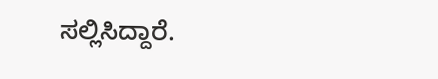ಸಲ್ಲಿಸಿದ್ದಾರೆ.